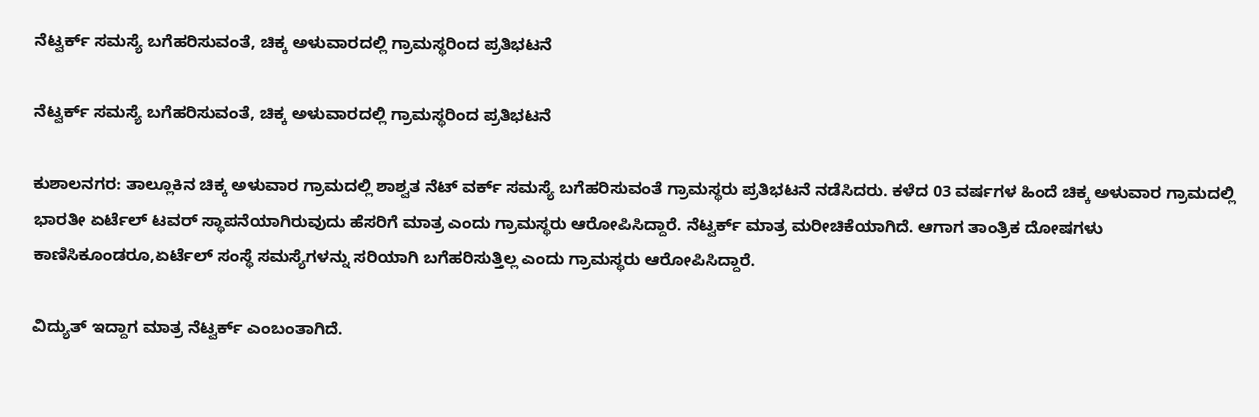ನೆಟ್ವರ್ಕ್ ಸಮಸ್ಯೆ ಬಗೆಹರಿಸುವಂತೆ, ಚಿಕ್ಕ ಅಳುವಾರದಲ್ಲಿ ಗ್ರಾಮಸ್ಥರಿಂದ ಪ್ರತಿಭಟನೆ

ನೆಟ್ವರ್ಕ್ ಸಮಸ್ಯೆ ಬಗೆಹರಿಸುವಂತೆ, ಚಿಕ್ಕ ಅಳುವಾರದಲ್ಲಿ ಗ್ರಾಮಸ್ಥರಿಂದ ಪ್ರತಿಭಟನೆ

ಕುಶಾಲನಗರ: ತಾಲ್ಲೂಕಿನ ಚಿಕ್ಕ ಅಳುವಾರ ಗ್ರಾಮದಲ್ಲಿ ಶಾಶ್ವತ ನೆಟ್ ವರ್ಕ್ ಸಮಸ್ಯೆ ಬಗೆಹರಿಸುವಂತೆ ಗ್ರಾಮಸ್ಥರು ಪ್ರತಿಭಟನೆ ನಡೆಸಿದರು. ಕಳೆದ 03 ವರ್ಷಗಳ ಹಿಂದೆ ಚಿಕ್ಕ ಅಳುವಾರ ಗ್ರಾಮದಲ್ಲಿ ಭಾರತೀ ಏರ್ಟೆಲ್ ಟವರ್ ಸ್ಥಾಪನೆಯಾಗಿರುವುದು ಹೆಸರಿಗೆ ಮಾತ್ರ ಎಂದು ಗ್ರಾಮಸ್ಥರು ಆರೋಪಿಸಿದ್ದಾರೆ. ನೆಟ್ವರ್ಕ್ ಮಾತ್ರ ಮರೀಚಿಕೆಯಾಗಿದೆ. ಆಗಾಗ ತಾಂತ್ರಿಕ ದೋಷಗಳು ಕಾಣಿಸಿಕೂಂಡರೂ,ಏರ್ಟೆಲ್ ಸಂಸ್ಥೆ ಸಮಸ್ಯೆಗಳನ್ನು ಸರಿಯಾಗಿ ಬಗೆಹರಿಸುತ್ತಿಲ್ಲ ಎಂದು ಗ್ರಾಮಸ್ಥರು ಆರೋಪಿಸಿದ್ದಾರೆ.

ವಿದ್ಯುತ್ ಇದ್ದಾಗ ಮಾತ್ರ ನೆಟ್ವರ್ಕ್ ಎಂಬಂತಾಗಿದೆ.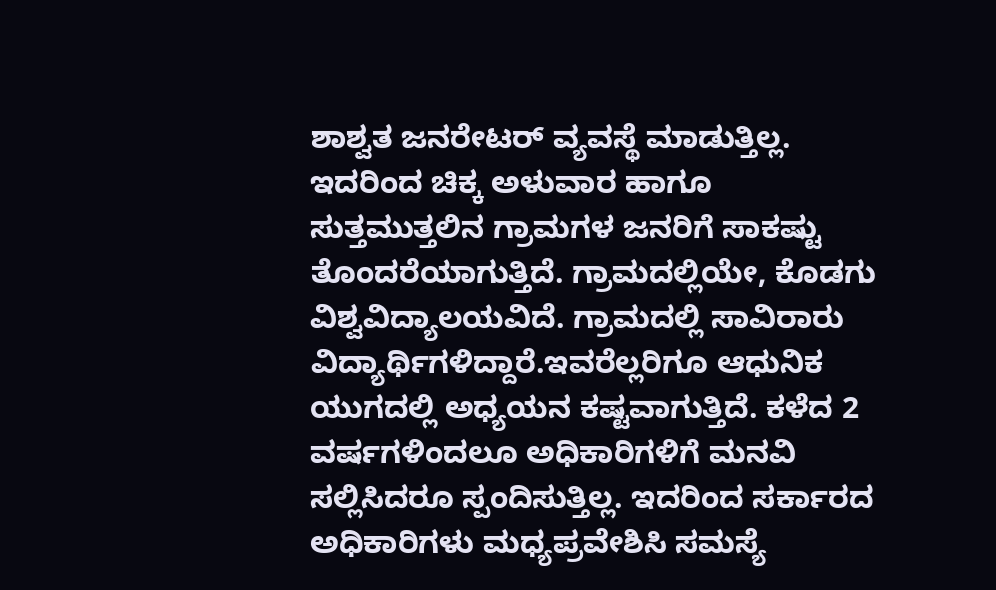ಶಾಶ್ವತ ಜನರೇಟರ್ ವ್ಯವಸ್ಥೆ ಮಾಡುತ್ತಿಲ್ಲ. ಇದರಿಂದ ಚಿಕ್ಕ ಅಳುವಾರ ಹಾಗೂ ಸುತ್ತಮುತ್ತಲಿನ ಗ್ರಾಮಗಳ ಜನರಿಗೆ ಸಾಕಷ್ಟು ತೊಂದರೆಯಾಗುತ್ತಿದೆ. ಗ್ರಾಮದಲ್ಲಿಯೇ, ಕೊಡಗು ವಿಶ್ವವಿದ್ಯಾಲಯವಿದೆ. ಗ್ರಾಮದಲ್ಲಿ ಸಾವಿರಾರು ವಿದ್ಯಾರ್ಥಿಗಳಿದ್ದಾರೆ.ಇವರೆಲ್ಲರಿಗೂ ಆಧುನಿಕ ಯುಗದಲ್ಲಿ ಅಧ್ಯಯನ ಕಷ್ಟವಾಗುತ್ತಿದೆ. ಕಳೆದ 2 ವರ್ಷಗಳಿಂದಲೂ ಅಧಿಕಾರಿಗಳಿಗೆ ಮನವಿ ಸಲ್ಲಿಸಿದರೂ ಸ್ಪಂದಿಸುತ್ತಿಲ್ಲ. ಇದರಿಂದ ಸರ್ಕಾರದ ಅಧಿಕಾರಿಗಳು ಮಧ್ಯಪ್ರವೇಶಿಸಿ ಸಮಸ್ಯೆ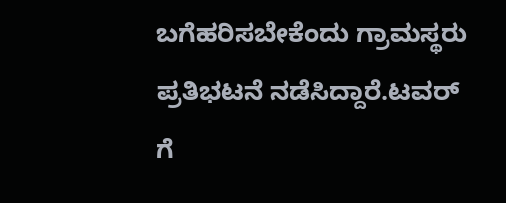ಬಗೆಹರಿಸಬೇಕೆಂದು ಗ್ರಾಮಸ್ಥರು ಪ್ರತಿಭಟನೆ ನಡೆಸಿದ್ದಾರೆ.ಟವರ್ ಗೆ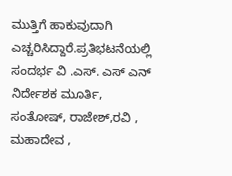ಮುತ್ತಿಗೆ ಹಾಕುವುದಾಗಿ ಎಚ್ಚರಿಸಿದ್ದಾರೆ.ಪ್ರತಿಭಟನೆಯಲ್ಲಿ ಸಂದರ್ಭ ವಿ .ಎಸ್. ಎಸ್ ಎನ್ ನಿರ್ದೇಶಕ ಮೂರ್ತಿ, ಸಂತೋಷ್, ರಾಜೇಶ್,ರವಿ , ಮಹಾದೇವ ,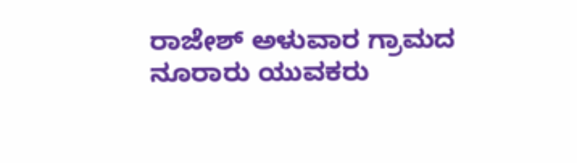ರಾಜೇಶ್ ಅಳುವಾರ ಗ್ರಾಮದ ನೂರಾರು ಯುವಕರು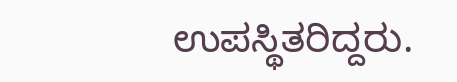ಉಪಸ್ಥಿತರಿದ್ದರು.